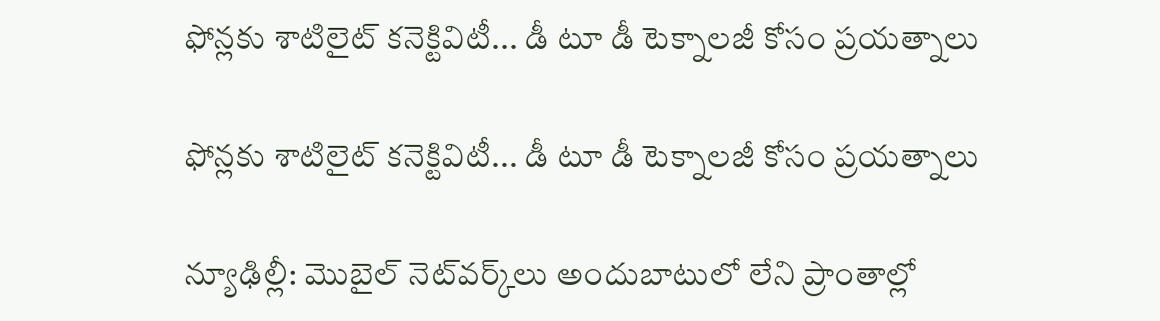ఫోన్లకు శాటిలైట్ కనెక్టివిటీ... డీ టూ డీ టెక్నాలజీ కోసం ప్రయత్నాలు

ఫోన్లకు శాటిలైట్ కనెక్టివిటీ... డీ టూ డీ టెక్నాలజీ కోసం ప్రయత్నాలు

న్యూఢిల్లీ: మొబైల్ నెట్‌‌‌‌‌‌‌‌‌‌‌‌‌‌‌‌‌‌‌‌‌‌‌‌‌‌‌‌‌‌‌‌వర్క్‌‌‌‌‌‌‌‌‌‌‌‌‌‌‌‌‌‌‌‌‌‌‌‌‌‌‌‌‌‌‌‌లు అందుబాటులో లేని ప్రాంతాల్లో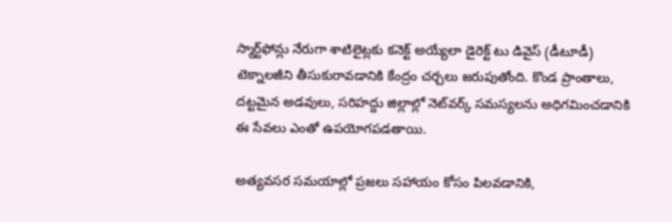స్మార్ట్‌‌‌‌‌‌‌‌‌‌‌‌‌‌‌‌‌‌‌‌‌‌‌‌‌‌‌‌‌‌‌‌ఫోన్లు నేరుగా శాటిలైట్లకు కనెక్ట్ అయ్యేలా డైరెక్ట్ టు డివైస్ (డీటూడీ) టెక్నాలజీని తీసుకురావడానికి కేంద్రం చర్చలు జరుపుతోంది. కొండ ప్రాంతాలు, దట్టమైన అడవులు, సరిహద్దు జిల్లాల్లో నెట్‌‌‌‌‌‌‌‌‌‌‌‌‌‌‌‌‌‌‌‌‌‌‌‌‌‌‌‌‌‌‌‌వర్క్ సమస్యలను అధిగమించడానికి ఈ సేవలు ఎంతో ఉపయోగపడతాయి.

అత్యవసర సమయాల్లో ప్రజలు సహాయం కోసం పిలవడానికి,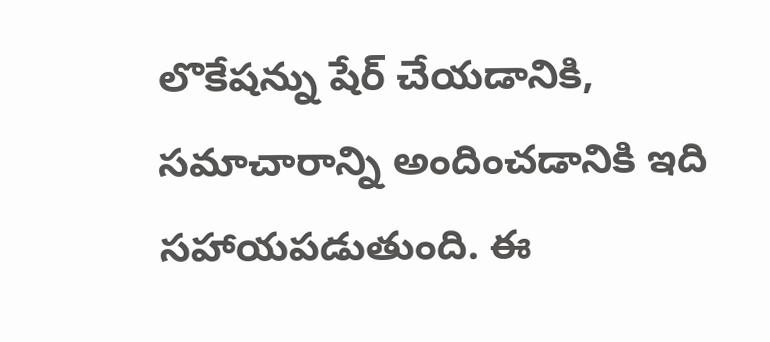లొకేషన్ను షేర్ చేయడానికి, సమాచారాన్ని అందించడానికి ఇది సహాయపడుతుంది. ఈ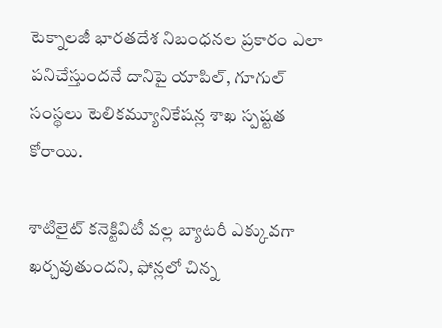టెక్నాలజీ భారతదేశ నిబంధనల ప్రకారం ఎలా పనిచేస్తుందనే దానిపై యాపిల్, గూగుల్ సంస్థలు టెలికమ్యూనికేషన్ల శాఖ స్పష్టత కోరాయి.

శాటిలైట్ కనెక్టివిటీ వల్ల బ్యాటరీ ఎక్కువగా ఖర్చవుతుందని, ఫోన్లలో చిన్న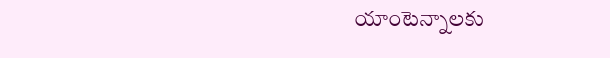యాంటెన్నాలకు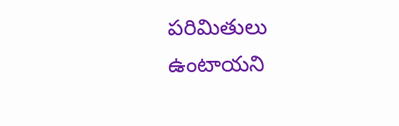పరిమితులు ఉంటాయని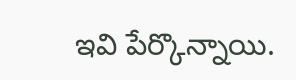ఇవి పేర్కొన్నాయి.